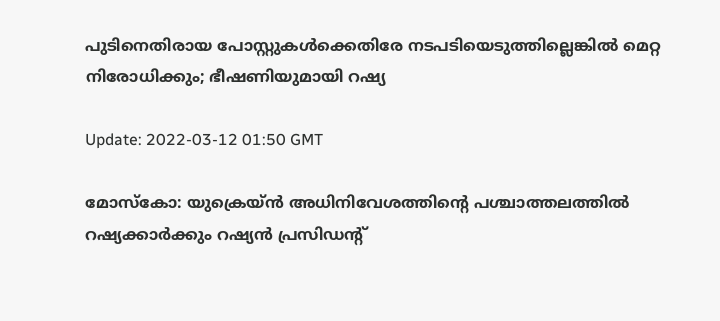പുടിനെതിരായ പോസ്റ്റുകള്‍ക്കെതിരേ നടപടിയെടുത്തില്ലെങ്കില്‍ മെറ്റ നിരോധിക്കും; ഭീഷണിയുമായി റഷ്യ

Update: 2022-03-12 01:50 GMT

മോസ്‌കോ: യുക്രെയ്ന്‍ അധിനിവേശത്തിന്റെ പശ്ചാത്തലത്തില്‍ റഷ്യക്കാര്‍ക്കും റഷ്യന്‍ പ്രസിഡന്റ്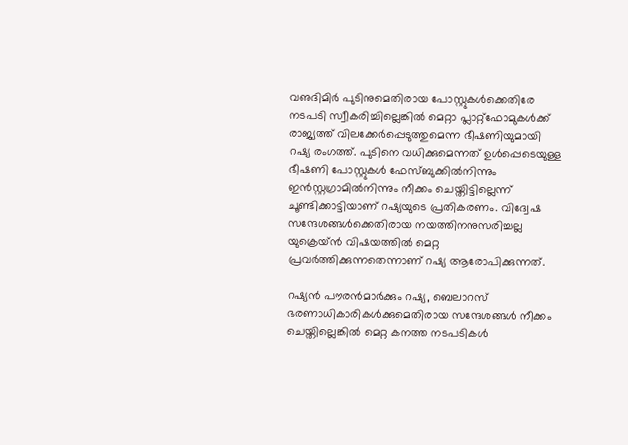വഌദിമിര്‍ പുടിനുമെതിരായ പോസ്റ്റുകള്‍ക്കെതിരേ നടപടി സ്വീകരിച്ചില്ലെങ്കില്‍ മെറ്റാ പ്ലാറ്റ്‌ഫോമുകള്‍ക്ക് രാജ്യത്ത് വിലക്കേര്‍പ്പെടുത്തുമെന്ന ഭീഷണിയുമായി റഷ്യ രംഗത്ത്. പുടിനെ വധിക്കുമെന്നത് ഉള്‍പ്പെടെയുള്ള ഭീഷണി പോസ്റ്റുകള്‍ ഫേസ്ബുക്കില്‍നിന്നും ഇന്‍സ്റ്റഗ്രാമില്‍നിന്നും നീക്കം ചെയ്തിട്ടില്ലെന്ന് ചൂണ്ടിക്കാട്ടിയാണ് റഷ്യയുടെ പ്രതികരണം. വിദ്വേഷ സന്ദേശങ്ങള്‍ക്കെതിരായ നയത്തിനനുസരിച്ചല്ല യുക്രെയ്ന്‍ വിഷയത്തില്‍ മെറ്റ പ്രവര്‍ത്തിക്കുന്നതെന്നാണ് റഷ്യ ആരോപിക്കുന്നത്.

റഷ്യന്‍ പൗരന്‍മാര്‍ക്കും റഷ്യ, ബെലാറസ് ഭരണാധികാരികള്‍ക്കുമെതിരായ സന്ദേശങ്ങള്‍ നീക്കം ചെയ്തില്ലെങ്കില്‍ മെറ്റ കനത്ത നടപടികള്‍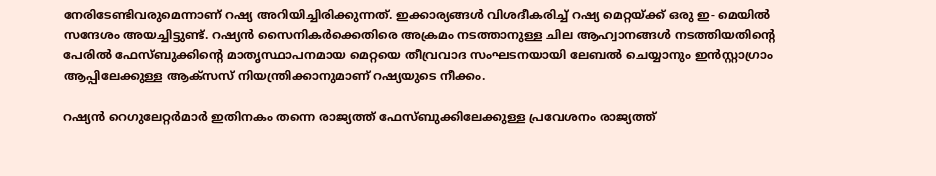നേരിടേണ്ടിവരുമെന്നാണ് റഷ്യ അറിയിച്ചിരിക്കുന്നത്. ഇക്കാര്യങ്ങള്‍ വിശദീകരിച്ച് റഷ്യ മെറ്റയ്ക്ക് ഒരു ഇ- മെയില്‍ സന്ദേശം അയച്ചിട്ടുണ്ട്. റഷ്യന്‍ സൈനികര്‍ക്കെതിരെ അക്രമം നടത്താനുള്ള ചില ആഹ്വാനങ്ങള്‍ നടത്തിയതിന്റെ പേരില്‍ ഫേസ്ബുക്കിന്റെ മാതൃസ്ഥാപനമായ മെറ്റയെ തീവ്രവാദ സംഘടനയായി ലേബല്‍ ചെയ്യാനും ഇന്‍സ്റ്റാഗ്രാം ആപ്പിലേക്കുള്ള ആക്‌സസ് നിയന്ത്രിക്കാനുമാണ് റഷ്യയുടെ നീക്കം.

റഷ്യന്‍ റെഗുലേറ്റര്‍മാര്‍ ഇതിനകം തന്നെ രാജ്യത്ത് ഫേസ്ബുക്കിലേക്കുള്ള പ്രവേശനം രാജ്യത്ത്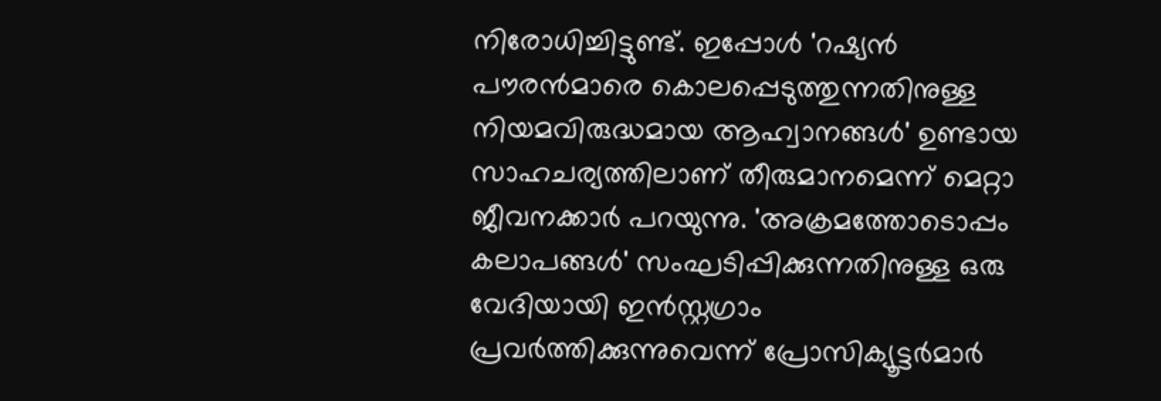നിരോധിച്ചിട്ടുണ്ട്. ഇപ്പോള്‍ 'റഷ്യന്‍ പൗരന്‍മാരെ കൊലപ്പെടുത്തുന്നതിനുള്ള നിയമവിരുദ്ധമായ ആഹ്വാനങ്ങള്‍' ഉണ്ടായ സാഹചര്യത്തിലാണ് തീരുമാനമെന്ന് മെറ്റാ ജീവനക്കാര്‍ പറയുന്നു. 'അക്രമത്തോടൊപ്പം കലാപങ്ങള്‍' സംഘടിപ്പിക്കുന്നതിനുള്ള ഒരു വേദിയായി ഇന്‍സ്റ്റഗ്രാം പ്രവര്‍ത്തിക്കുന്നുവെന്ന് പ്രോസിക്യൂട്ടര്‍മാര്‍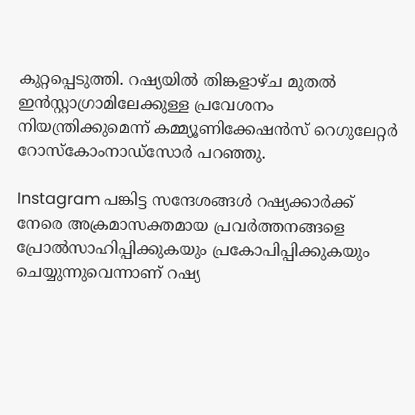കുറ്റപ്പെടുത്തി. റഷ്യയില്‍ തിങ്കളാഴ്ച മുതല്‍ ഇന്‍സ്റ്റാഗ്രാമിലേക്കുള്ള പ്രവേശനം നിയന്ത്രിക്കുമെന്ന് കമ്മ്യൂണിക്കേഷന്‍സ് റെഗുലേറ്റര്‍ റോസ്‌കോംനാഡ്‌സോര്‍ പറഞ്ഞു.

Instagram പങ്കിട്ട സന്ദേശങ്ങള്‍ റഷ്യക്കാര്‍ക്ക് നേരെ അക്രമാസക്തമായ പ്രവര്‍ത്തനങ്ങളെ പ്രോല്‍സാഹിപ്പിക്കുകയും പ്രകോപിപ്പിക്കുകയും ചെയ്യുന്നുവെന്നാണ് റഷ്യ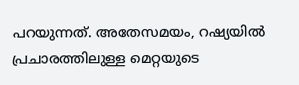പറയുന്നത്. അതേസമയം, റഷ്യയില്‍ പ്രചാരത്തിലുള്ള മെറ്റയുടെ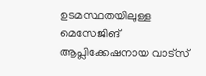ഉടമസ്ഥതയിലുള്ള മെസേജിങ് ആപ്ലിക്കേഷനായ വാട്‌സ്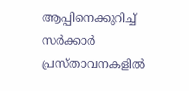ആപ്പിനെക്കുറിച്ച് സര്‍ക്കാര്‍ പ്രസ്താവനകളില്‍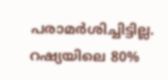പരാമര്‍ശിച്ചിട്ടില്ല. റഷ്യയിലെ 80%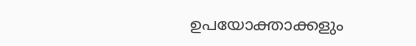ഉപയോക്താക്കളും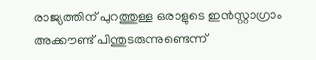രാജ്യത്തിന് പുറത്തുള്ള ഒരാളുടെ ഇന്‍സ്റ്റാഗ്രാം അക്കൗണ്ട് പിന്തുടരുന്നുണ്ടെന്ന്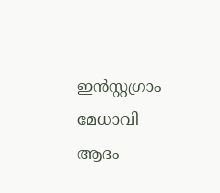ഇന്‍സ്റ്റഗ്രാം മേധാവി ആദം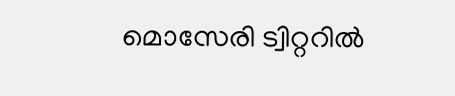മൊസേരി ട്വിറ്ററില്‍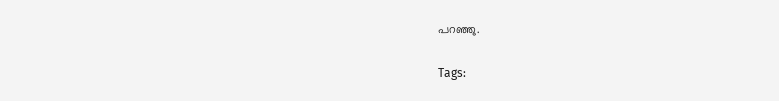പറഞ്ഞു.

Tags: